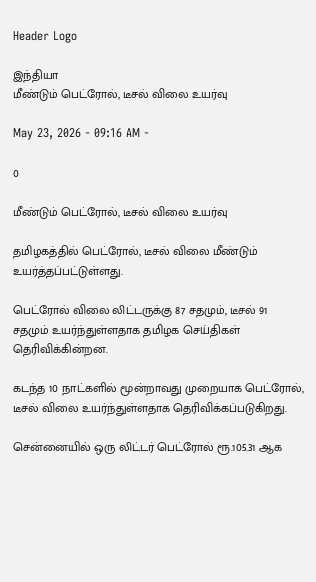Header Logo

இந்தியா
மீண்டும் பெட்ரோல், டீசல் விலை உயர்வு

May 23, 2026 - 09:16 AM -

0

மீண்டும் பெட்ரோல், டீசல் விலை உயர்வு

தமிழகத்தில் பெட்ரோல், டீசல் விலை மீண்டும் உயர்த்தப்பட்டுள்ளது.

பெட்ரோல் விலை லிட்டருக்கு 87 சதமும், டீசல் 91 சதமும் உயர்ந்துள்ளதாக தமிழக செய்திகள் தெரிவிக்கின்றன.

கடந்த 10 நாட்களில் மூன்றாவது முறையாக பெட்ரோல், டீசல் விலை உயர்ந்துள்ளதாக தெரிவிக்கப்படுகிறது.

சென்னையில் ஒரு லிட்டர் பெட்ரோல் ரூ.105.31 ஆக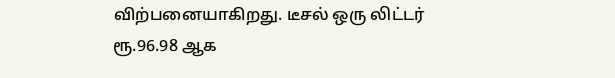விற்பனையாகிறது. டீசல் ஒரு லிட்டர் ரூ.96.98 ஆக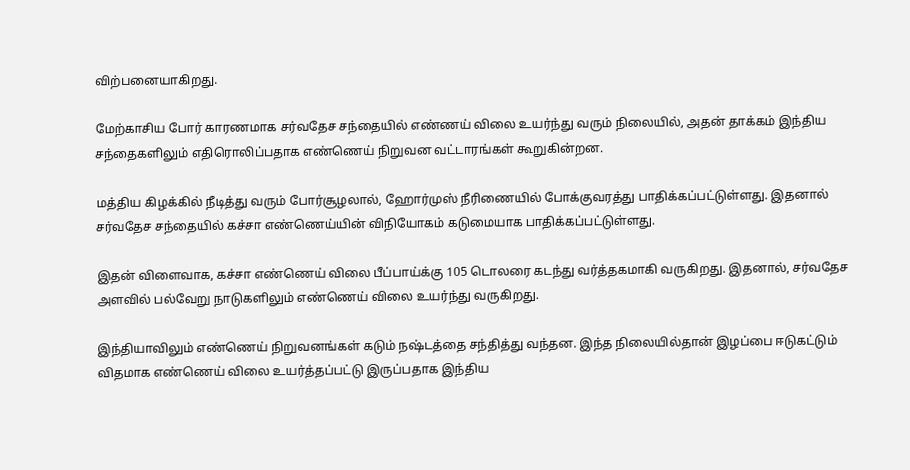விற்பனையாகிறது.

மேற்காசிய போர் காரணமாக சர்வதேச சந்தையில் எண்ணய் விலை உயர்ந்து வரும் நிலையில், அதன் தாக்கம் இந்திய சந்தைகளிலும் எதிரொலிப்பதாக எண்ணெய் நிறுவன வட்டாரங்கள் கூறுகின்றன.

மத்திய கிழக்கில் நீடித்து வரும் போர்சூழலால், ஹோர்முஸ் நீரிணையில் போக்குவரத்து பாதிக்கப்பட்டுள்ளது. இதனால் சர்வதேச சந்தையில் கச்சா எண்ணெய்யின் விநியோகம் கடுமையாக பாதிக்கப்பட்டுள்ளது.

இதன் விளைவாக, கச்சா எண்ணெய் விலை பீப்பாய்க்கு 105 டொலரை கடந்து வர்த்தகமாகி வருகிறது. இதனால், சர்வதேச அளவில் பல்வேறு நாடுகளிலும் எண்ணெய் விலை உயர்ந்து வருகிறது.

இந்தியாவிலும் எண்ணெய் நிறுவனங்கள் கடும் நஷ்டத்தை சந்தித்து வந்தன. இந்த நிலையில்தான் இழப்பை ஈடுகட்டும் விதமாக எண்ணெய் விலை உயர்த்தப்பட்டு இருப்பதாக இந்திய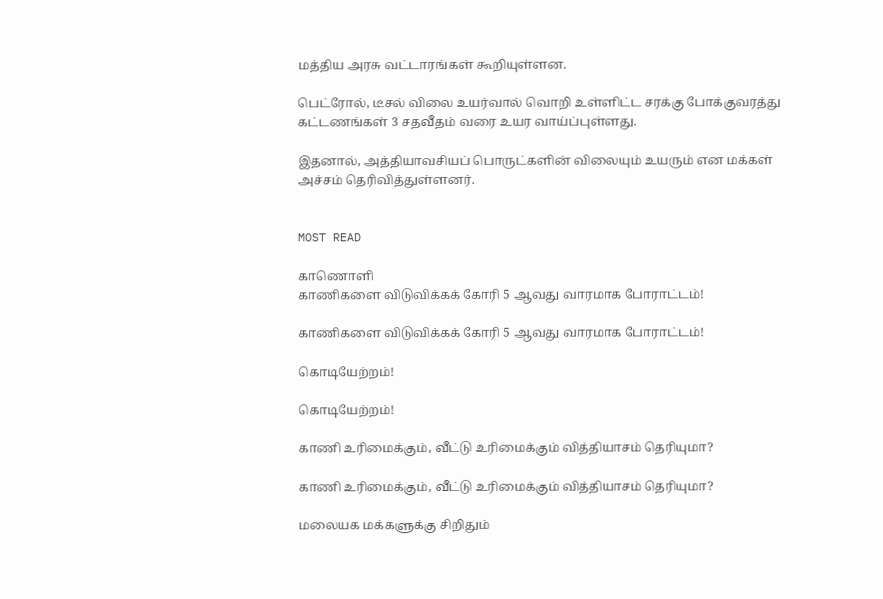மத்திய அரசு வட்டாரங்கள் கூறியுள்ளன.

பெட்ரோல், டீசல் விலை உயர்வால் வொறி உள்ளிட்ட சரக்கு போக்குவரத்து கட்டணங்கள் 3 சதவீதம் வரை உயர வாய்ப்புள்ளது.

இதனால், அத்தியாவசியப் பொருட்களின் விலையும் உயரும் என மக்கள் அச்சம் தெரிவித்துள்ளனர்.


MOST READ

காணொளி
காணிகளை விடுவிக்கக் கோரி 5 ஆவது வாரமாக போராட்டம்!

காணிகளை விடுவிக்கக் கோரி 5 ஆவது வாரமாக போராட்டம்!

கொடியேற்றம்!

கொடியேற்றம்!

காணி உரிமைக்கும், வீட்டு உரிமைக்கும் வித்தியாசம் தெரியுமா?

காணி உரிமைக்கும், வீட்டு உரிமைக்கும் வித்தியாசம் தெரியுமா?

மலையக மக்களுக்கு சிறிதும்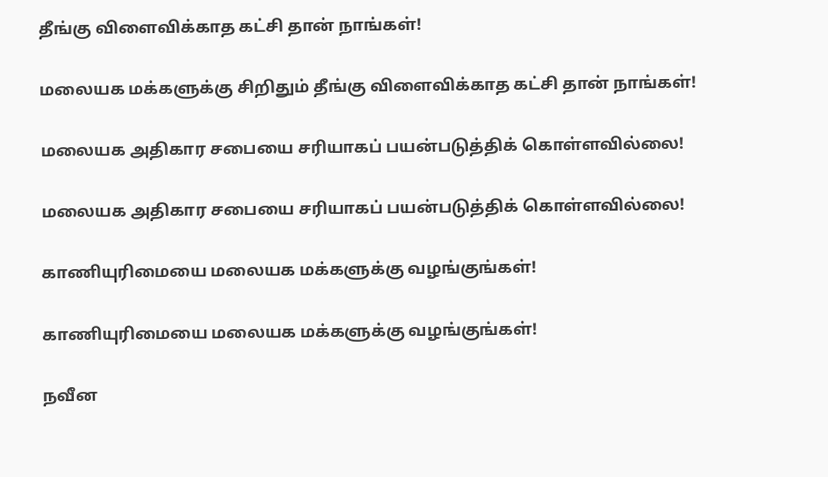தீங்கு விளைவிக்காத கட்சி தான் நாங்கள்!

மலையக மக்களுக்கு சிறிதும் தீங்கு விளைவிக்காத கட்சி தான் நாங்கள்!

மலையக அதிகார சபையை சரியாகப் பயன்படுத்திக் கொள்ளவில்லை!

மலையக அதிகார சபையை சரியாகப் பயன்படுத்திக் கொள்ளவில்லை!

காணியுரிமையை மலையக மக்களுக்கு வழங்குங்கள்!

காணியுரிமையை மலையக மக்களுக்கு வழங்குங்கள்!

நவீன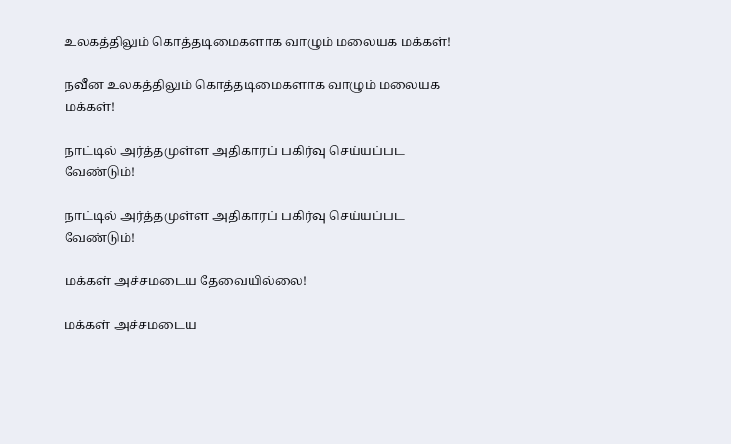உலகத்திலும் கொத்தடிமைகளாக வாழும் மலையக மக்கள்!

நவீன உலகத்திலும் கொத்தடிமைகளாக வாழும் மலையக மக்கள்!

நாட்டில் அர்த்தமுள்ள அதிகாரப் பகிர்வு செய்யப்பட வேண்டும்!

நாட்டில் அர்த்தமுள்ள அதிகாரப் பகிர்வு செய்யப்பட வேண்டும்!

மக்கள் அச்சமடைய தேவையில்லை!

மக்கள் அச்சமடைய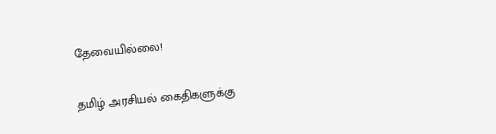தேவையில்லை!

தமிழ் அரசியல் கைதிகளுக்கு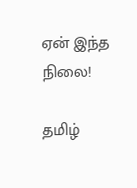ஏன் இந்த நிலை!

தமிழ்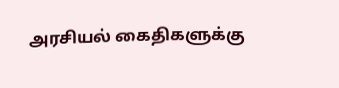அரசியல் கைதிகளுக்கு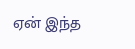ஏன் இந்த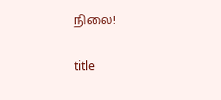நிலை!

title